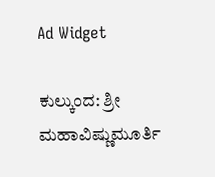Ad Widget

ಕುಲ್ಕುಂದ: ಶ್ರೀ ಮಹಾವಿಷ್ಣುಮೂರ್ತಿ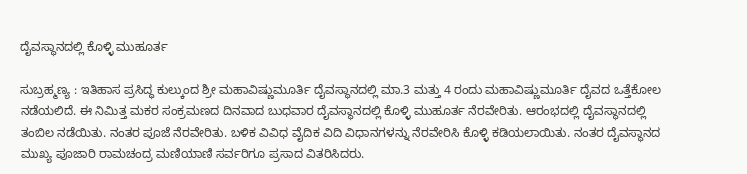ದೈವಸ್ಥಾನದಲ್ಲಿ ಕೊಳ್ಳಿ ಮುಹೂರ್ತ

ಸುಬ್ರಹ್ಮಣ್ಯ : ಇತಿಹಾಸ ಪ್ರಸಿದ್ಧ ಕುಲ್ಕುಂದ ಶ್ರೀ ಮಹಾವಿಷ್ಣುಮೂರ್ತಿ ದೈವಸ್ಥಾನದಲ್ಲಿ ಮಾ.3 ಮತ್ತು 4 ರಂದು ಮಹಾವಿಷ್ಣುಮೂರ್ತಿ ದೈವದ ಒತ್ತೆಕೋಲ ನಡೆಯಲಿದೆ. ಈ ನಿಮಿತ್ತ ಮಕರ ಸಂಕ್ರಮಣದ ದಿನವಾದ ಬುಧವಾರ ದೈವಸ್ಥಾನದಲ್ಲಿ ಕೊಳ್ಳಿ ಮುಹೂರ್ತ ನೆರವೇರಿತು. ಆರಂಭದಲ್ಲಿ ದೈವಸ್ಥಾನದಲ್ಲಿ ತಂಬಿಲ ನಡೆಯಿತು. ನಂತರ ಪೂಜೆ ನೆರವೇರಿತು. ಬಳಿಕ ವಿವಿಧ ವೈದಿಕ ವಿದಿ ವಿಧಾನಗಳನ್ನು ನೆರವೇರಿಸಿ ಕೊಳ್ಳಿ ಕಡಿಯಲಾಯಿತು. ನಂತರ ದೈವಸ್ಥಾನದ ಮುಖ್ಯ ಪೂಜಾರಿ ರಾಮಚಂದ್ರ ಮಣಿಯಾಣಿ ಸರ್ವರಿಗೂ ಪ್ರಸಾದ ವಿತರಿಸಿದರು.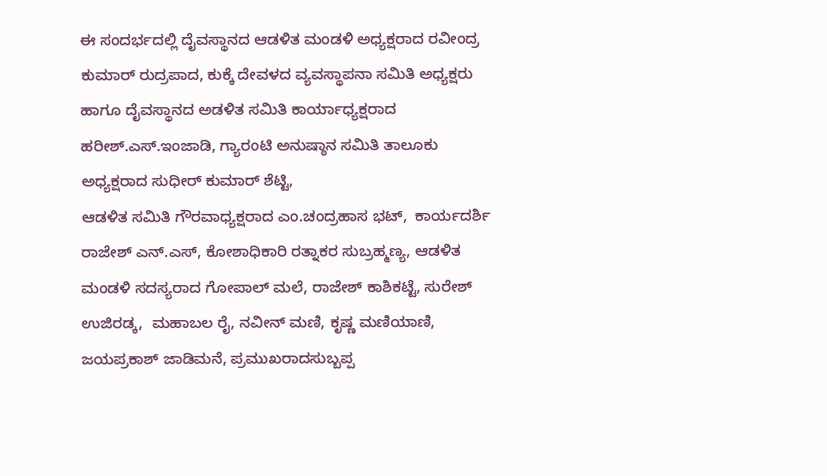ಈ ಸಂದರ್ಭದಲ್ಲಿ ದೈವಸ್ಥಾನದ ಆಡಳಿತ ಮಂಡಳಿ ಅಧ್ಯಕ್ಷರಾದ ರವೀಂದ್ರ ಕುಮಾರ್ ರುದ್ರಪಾದ, ಕುಕ್ಕೆ ದೇವಳದ ವ್ಯವಸ್ಥಾಪನಾ ಸಮಿತಿ ಅಧ್ಯಕ್ಷರು ಹಾಗೂ ದೈವಸ್ಥಾನದ ಅಡಳಿತ ಸಮಿತಿ ಕಾರ್ಯಾಧ್ಯಕ್ಷರಾದ ಹರೀಶ್.ಎಸ್.ಇಂಜಾಡಿ, ಗ್ಯಾರಂಟಿ ಅನುಷ್ಠಾನ ಸಮಿತಿ ತಾಲೂಕು ಅಧ್ಯಕ್ಷರಾದ ಸುಧೀರ್ ಕುಮಾರ್ ಶೆಟ್ಟಿ,
ಆಡಳಿತ ಸಮಿತಿ ಗೌರವಾಧ್ಯಕ್ಷರಾದ ಎಂ.ಚಂದ್ರಹಾಸ ಭಟ್,  ಕಾರ್ಯದರ್ಶಿ ರಾಜೇಶ್ ಎನ್.ಎಸ್, ಕೋಶಾಧಿಕಾರಿ ರತ್ನಾಕರ ಸುಬ್ರಹ್ಮಣ್ಯ, ಆಡಳಿತ ಮಂಡಳಿ ಸದಸ್ಯರಾದ ಗೋಪಾಲ್ ಮಲೆ, ರಾಜೇಶ್ ಕಾಶಿಕಟ್ಟೆ, ಸುರೇಶ್ ಉಜಿರಡ್ಕ,  ಮಹಾಬಲ ರೈ, ನವೀನ್ ಮಣಿ, ಕೃಷ್ಣ ಮಣಿಯಾಣಿ, ಜಯಪ್ರಕಾಶ್ ಜಾಡಿಮನೆ, ಪ್ರಮುಖರಾದಸುಬ್ಬಪ್ಪ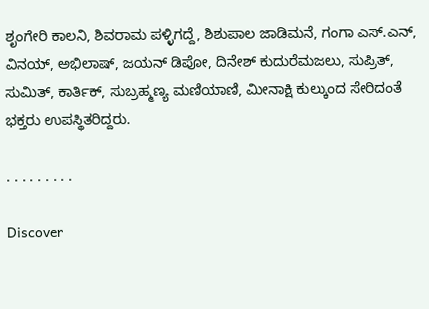ಶೃಂಗೇರಿ ಕಾಲನಿ, ಶಿವರಾಮ ಪಳ್ಳಿಗದ್ದೆ, ಶಿಶುಪಾಲ ಜಾಡಿಮನೆ, ಗಂಗಾ ಎಸ್.ಎನ್, ವಿನಯ್, ಅಭಿಲಾಷ್, ಜಯನ್ ಡಿಪೋ, ದಿನೇಶ್ ಕುದುರೆಮಜಲು, ಸುಪ್ರಿತ್, ಸುಮಿತ್, ಕಾರ್ತಿಕ್, ಸುಬ್ರಹ್ಮಣ್ಯ ಮಣಿಯಾಣಿ, ಮೀನಾಕ್ಷಿ ಕುಲ್ಕುಂದ ಸೇರಿದಂತೆ ಭಕ್ತರು ಉಪಸ್ಥಿತರಿದ್ದರು.

. . . . . . . . .

Discover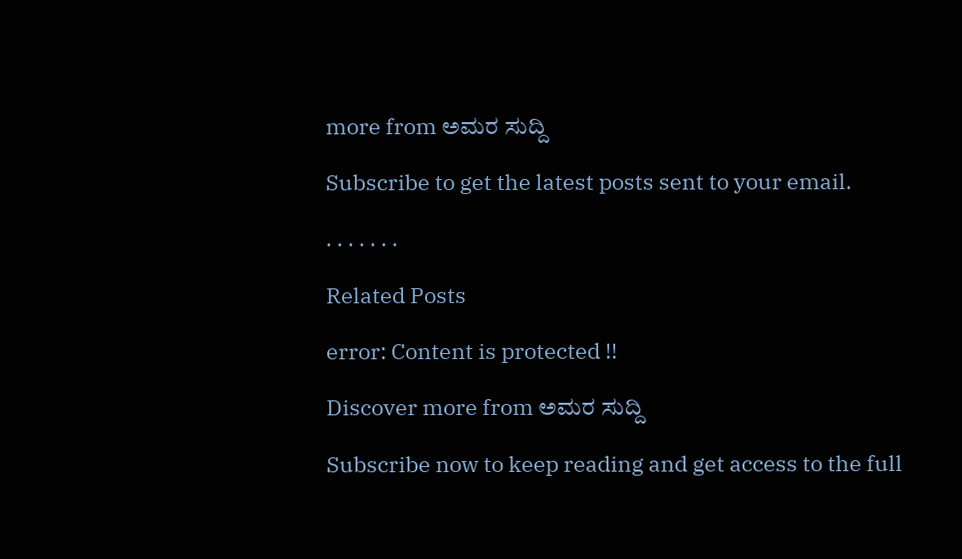more from ಅಮರ ಸುದ್ದಿ

Subscribe to get the latest posts sent to your email.

. . . . . . .

Related Posts

error: Content is protected !!

Discover more from ಅಮರ ಸುದ್ದಿ

Subscribe now to keep reading and get access to the full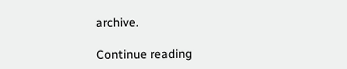archive.

Continue reading